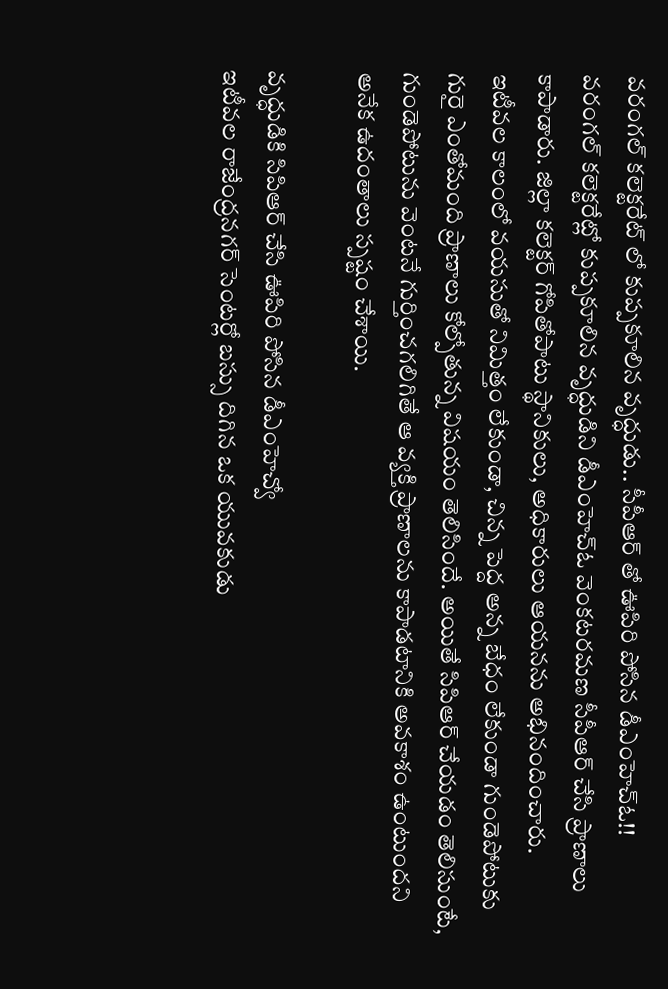వరంగల్ కలెక్టరేట్ లో కుప్పకూలిన వృద్ధుడు.. సీపీఆర్ తో ఊపిరి పోసిన డీఎంహెచ్ఓ!!
వరంగల్ కలెక్టరేట్లో కుప్పకూలిన వృద్ధుడిని డీఎంహెచ్ఓ వెంకటరమణ సీపీఆర్ చేసి ప్రాణాలు కాపాడారు. జిల్లా కలెక్టర్ గోపితోపాటు స్థానికులు, అధికారులు ఆయనను అభినందించారు.
ఇటీవల కాలంలో వయసుతో నిమిత్తం లేకుండా, చిన్న పెద్ద అన్న బేధం లేకుండా గుండెపోటుకు గురై ఎంతోమంది ప్రాణాలు కోల్పోతున్న విషయం తెలిసిందే. అయితే సిపిఆర్ చేయడం తెలిసుంటే, గుండెపోటును వెంటనే గుర్తించగలిగితే ఆ వ్యక్తి ప్రాణాలను కాపాడటానికి అవకాశం ఉంటుందని అనేక ఉదంతాలు స్పష్టం చేశాయి.

వృద్ధుడికి సిపిఆర్ చేసి ఊపిరి పోసిన డీఎంహెచ్వో
ఇటీవల రాజేంద్రనగర్ సెంటర్లో బస్సు దిగిన ఒక యువకుడు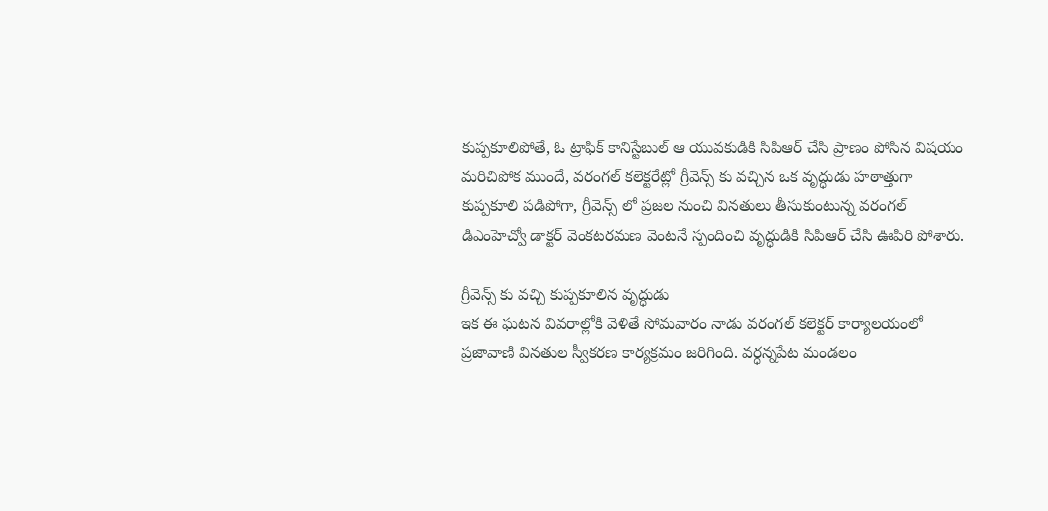కుప్పకూలిపోతే, ఓ ట్రాఫిక్ కానిస్టేబుల్ ఆ యువకుడికి సిపిఆర్ చేసి ప్రాణం పోసిన విషయం మరిచిపోక ముందే, వరంగల్ కలెక్టరేట్లో గ్రీవెన్స్ కు వచ్చిన ఒక వృద్ధుడు హఠాత్తుగా కుప్పకూలి పడిపోగా, గ్రీవెన్స్ లో ప్రజల నుంచి వినతులు తీసుకుంటున్న వరంగల్ డిఎంహెచ్వో డాక్టర్ వెంకటరమణ వెంటనే స్పందించి వృద్ధుడికి సిపిఆర్ చేసి ఊపిరి పోశారు.

గ్రీవెన్స్ కు వచ్చి కుప్పకూలిన వృద్ధుడు
ఇక ఈ ఘటన వివరాల్లోకి వెళితే సోమవారం నాడు వరంగల్ కలెక్టర్ కార్యాలయంలో ప్రజావాణి వినతుల స్వీకరణ కార్యక్రమం జరిగింది. వర్ధన్నపేట మండలం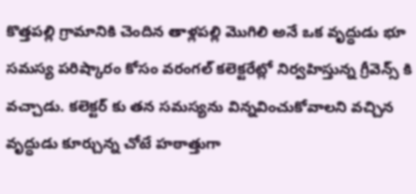కొత్తపల్లి గ్రామానికి చెందిన తాళ్లపల్లి మొగిలి అనే ఒక వృద్ధుడు భూ సమస్య పరిష్కారం కోసం వరంగల్ కలెక్టరేట్లో నిర్వహిస్తున్న గ్రీవెన్స్ కి వచ్చాడు. కలెక్టర్ కు తన సమస్యను విన్నవించుకోవాలని వచ్చిన వృద్ధుడు కూర్చున్న చోటే హఠాత్తుగా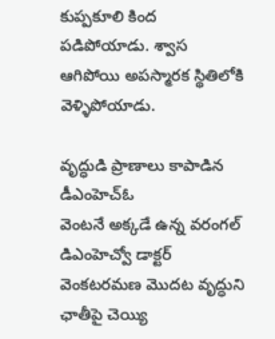కుప్పకూలి కింద పడిపోయాడు. శ్వాస ఆగిపోయి అపస్మారక స్థితిలోకి వెళ్ళిపోయాడు.

వృద్ధుడి ప్రాణాలు కాపాడిన డీఎంహెచ్ఓ
వెంటనే అక్కడే ఉన్న వరంగల్ డిఎంహెచ్వో డాక్టర్ వెంకటరమణ మొదట వృద్ధుని ఛాతీపై చెయ్యి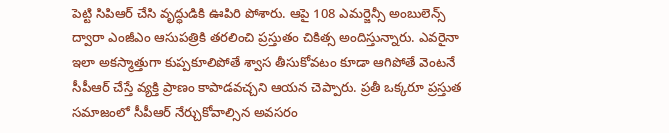పెట్టి సిపిఆర్ చేసి వృద్ధుడికి ఊపిరి పోశారు. ఆపై 108 ఎమర్జెన్సీ అంబులెన్స్ ద్వారా ఎంజీఎం ఆసుపత్రికి తరలించి ప్రస్తుతం చికిత్స అందిస్తున్నారు. ఎవరైనా ఇలా అకస్మాత్తుగా కుప్పకూలిపోతే శ్వాస తీసుకోవటం కూడా ఆగిపోతే వెంటనే సీపీఆర్ చేస్తే వ్యక్తి ప్రాణం కాపాడవచ్చని ఆయన చెప్పారు. ప్రతీ ఒక్కరూ ప్రస్తుత సమాజంలో సీపీఆర్ నేర్చుకోవాల్సిన అవసరం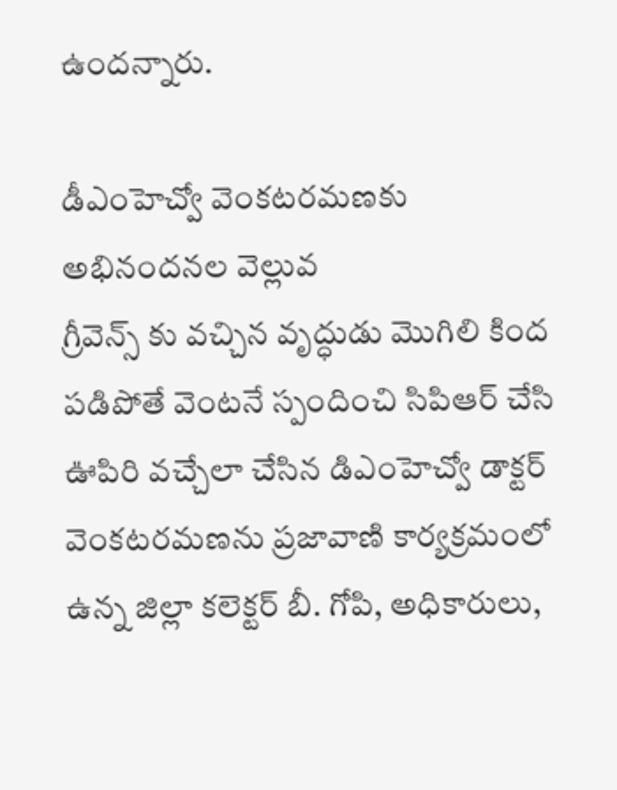ఉందన్నారు.

డీఎంహెచ్వో వెంకటరమణకు అభినందనల వెల్లువ
గ్రీవెన్స్ కు వచ్చిన వృద్ధుడు మొగిలి కింద పడిపోతే వెంటనే స్పందించి సిపిఆర్ చేసి ఊపిరి వచ్చేలా చేసిన డిఎంహెచ్వో డాక్టర్ వెంకటరమణను ప్రజావాణి కార్యక్రమంలో ఉన్న జిల్లా కలెక్టర్ బీ. గోపి, అధికారులు,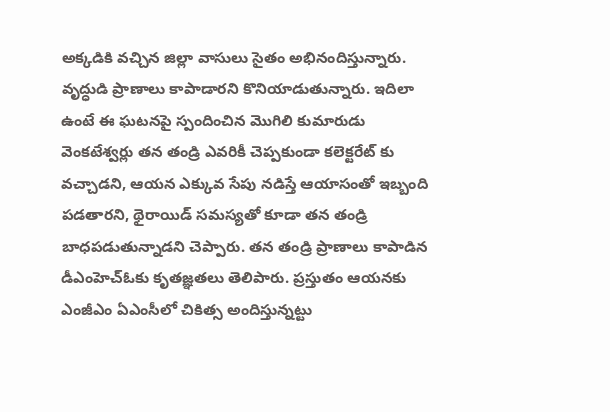అక్కడికి వచ్చిన జిల్లా వాసులు సైతం అభినందిస్తున్నారు. వృద్ధుడి ప్రాణాలు కాపాడారని కొనియాడుతున్నారు. ఇదిలా ఉంటే ఈ ఘటనపై స్పందించిన మొగిలి కుమారుడు వెంకటేశ్వర్లు తన తండ్రి ఎవరికీ చెప్పకుండా కలెక్టరేట్ కు వచ్చాడని, ఆయన ఎక్కువ సేపు నడిస్తే ఆయాసంతో ఇబ్బంది పడతారని, థైరాయిడ్ సమస్యతో కూడా తన తండ్రి బాధపడుతున్నాడని చెప్పారు. తన తండ్రి ప్రాణాలు కాపాడిన డీఎంహెచ్ఓకు కృతజ్ఞతలు తెలిపారు. ప్రస్తుతం ఆయనకు ఎంజీఎం ఏఎంసీలో చికిత్స అందిస్తున్నట్టు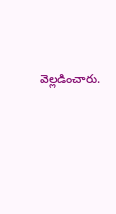వెల్లడించారు.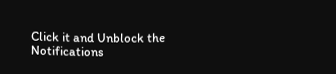Click it and Unblock the Notifications